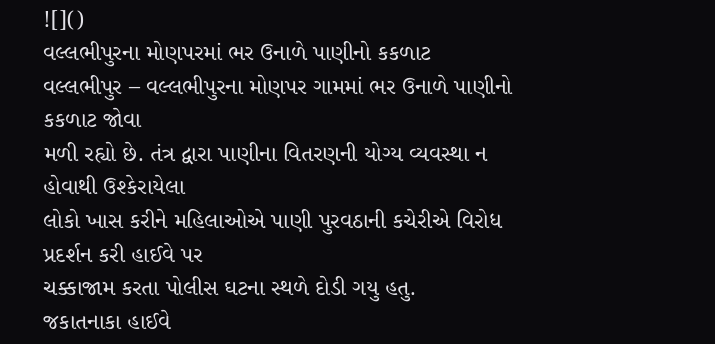![]()
વલ્લભીપુરના મોણપરમાં ભર ઉનાળે પાણીનો કકળાટ
વલ્લભીપુર – વલ્લભીપુરના મોણપર ગામમાં ભર ઉનાળે પાણીનો કકળાટ જોવા
મળી રહ્યો છે. તંત્ર દ્વારા પાણીના વિતરણની યોગ્ય વ્યવસ્થા ન હોવાથી ઉશ્કેરાયેલા
લોકો ખાસ કરીને મહિલાઓએ પાણી પુરવઠાની કચેરીએ વિરોધ પ્રદર્શન કરી હાઈવે પર
ચક્કાજામ કરતા પોલીસ ઘટના સ્થળે દોડી ગયુ હતુ.
જકાતનાકા હાઈવે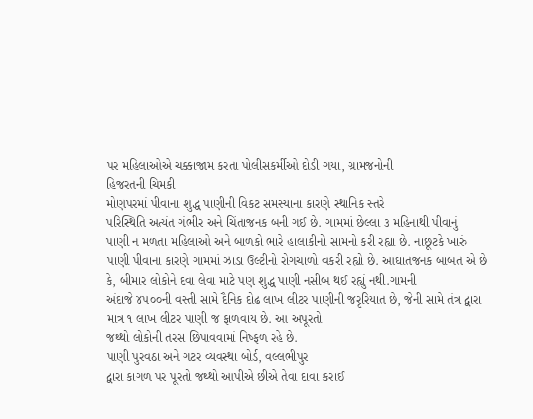પર મહિલાઓએ ચક્કાજામ કરતા પોલીસકર્મીઓ દોડી ગયા, ગ્રામજનોની
હિજરતની ચિમકી
મોણપરમાં પીવાના શુદ્ધ પાણીની વિકટ સમસ્યાના કારણે સ્થાનિક સ્તરે
પરિસ્થિતિ અત્યંત ગંભીર અને ચિંતાજનક બની ગઈ છે. ગામમાં છેલ્લા ૩ મહિનાથી પીવાનું
પાણી ન મળતા મહિલાઓ અને બાળકો ભારે હાલાકીનો સામનો કરી રહ્યા છે. નાછૂટકે ખારું
પાણી પીવાના કારણે ગામમાં ઝાડા ઉલ્ટીનો રોગચાળો વકરી રહ્યો છે. આઘાતજનક બાબત એ છે
કે, બીમાર લોકોને દવા લેવા માટે પણ શુદ્ધ પાણી નસીબ થઈ રહ્યું નથી.ગામની
અંદાજે ૪૫૦૦ની વસ્તી સામે દૈનિક દોઢ લાખ લીટર પાણીની જરૃરિયાત છે, જેની સામે તંત્ર દ્વારા માત્ર ૧ લાખ લીટર પાણી જ ફાળવાય છે. આ અપૂરતો
જથ્થો લોકોની તરસ છિપાવવામાં નિષ્ફળ રહે છે.
પાણી પુરવઠા અને ગટર વ્યવસ્થા બોર્ડ, વલ્લભીપુર
દ્વારા કાગળ પર પૂરતો જથ્થો આપીએ છીએ તેવા દાવા કરાઈ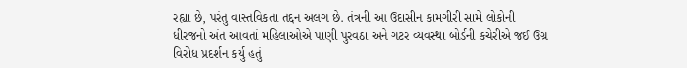રહ્યા છે, પરંતુ વાસ્તવિકતા તદ્દન અલગ છે. તંત્રની આ ઉદાસીન કામગીરી સામે લોકોની
ધીરજનો અંત આવતાં મહિલાઓએ પાણી પુરવઠા અને ગટર વ્યવસ્થા બોર્ડની કચેરીએ જઈ ઉગ્ર
વિરોધ પ્રદર્શન કર્યુ હતું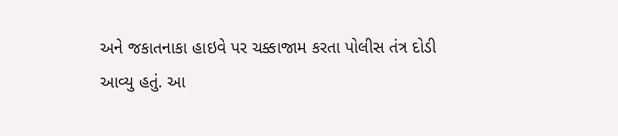અને જકાતનાકા હાઇવે પર ચક્કાજામ કરતા પોલીસ તંત્ર દોડી
આવ્યુ હતું. આ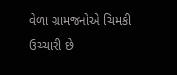વેળા ગ્રામજનોએ ચિમકી ઉચ્ચારી છે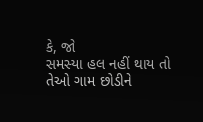કે, જો
સમસ્યા હલ નહીં થાય તો તેઓ ગામ છોડીને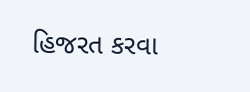હિજરત કરવા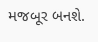મજબૂર બનશે.